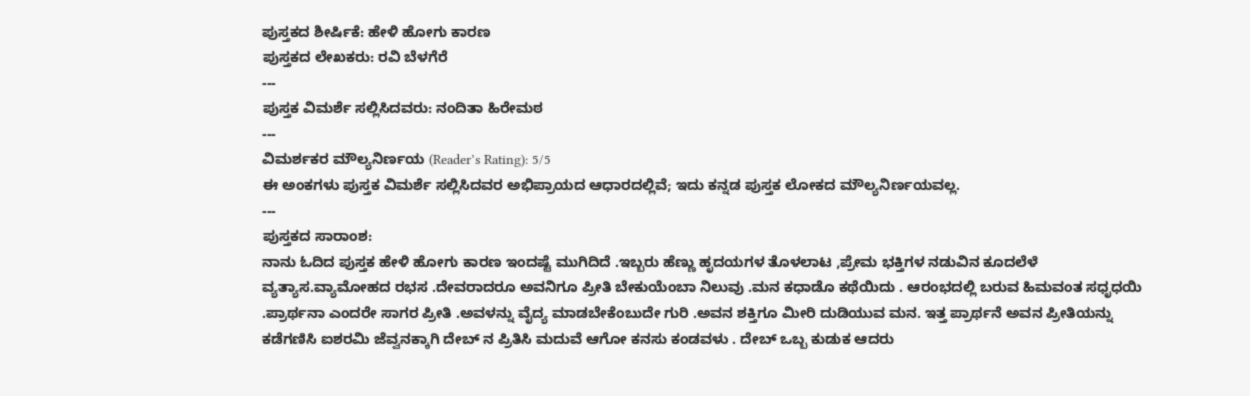ಪುಸ್ತಕದ ಶೀರ್ಷಿಕೆ: ಹೇಳಿ ಹೋಗು ಕಾರಣ
ಪುಸ್ತಕದ ಲೇಖಕರು: ರವಿ ಬೆಳಗೆರೆ
---
ಪುಸ್ತಕ ವಿಮರ್ಶೆ ಸಲ್ಲಿಸಿದವರು: ನಂದಿತಾ ಹಿರೇಮಠ
---
ವಿಮರ್ಶಕರ ಮೌಲ್ಯನಿರ್ಣಯ (Reader’s Rating): 5/5
ಈ ಅಂಕಗಳು ಪುಸ್ತಕ ವಿಮರ್ಶೆ ಸಲ್ಲಿಸಿದವರ ಅಭಿಪ್ರಾಯದ ಆಧಾರದಲ್ಲಿವೆ; ಇದು ಕನ್ನಡ ಪುಸ್ತಕ ಲೋಕದ ಮೌಲ್ಯನಿರ್ಣಯವಲ್ಲ.
---
ಪುಸ್ತಕದ ಸಾರಾಂಶ:
ನಾನು ಓದಿದ ಪುಸ್ತಕ ಹೇಳಿ ಹೋಗು ಕಾರಣ ಇಂದಷ್ಟೆ ಮುಗಿದಿದೆ .ಇಬ್ಬರು ಹೆಣ್ಣು ಹೃದಯಗಳ ತೊಳಲಾಟ ,ಪ್ರೇಮ ಭಕ್ತಿಗಳ ನಡುವಿನ ಕೂದಲೆಳೆ ವ್ಯತ್ಯಾಸ.ವ್ಯಾಮೋಹದ ರಭಸ .ದೇವರಾದರೂ ಅವನಿಗೂ ಪ್ರೀತಿ ಬೇಕುಯೆಂಬಾ ನಿಲುವು .ಮನ ಕಧಾಡೊ ಕಥೆಯಿದು . ಆರಂಭದಲ್ಲಿ ಬರುವ ಹಿಮವಂತ ಸಧೃಧಯಿ .ಪ್ರಾರ್ಥನಾ ಎಂದರೇ ಸಾಗರ ಪ್ರೀತಿ .ಅವಳನ್ನು ವೈದ್ಯ ಮಾಡಬೇಕೆಂಬುದೇ ಗುರಿ .ಅವನ ಶಕ್ತಿಗೂ ಮೀರಿ ದುಡಿಯುವ ಮನ. ಇತ್ತ ಪ್ರಾರ್ಥನೆ ಅವನ ಪ್ರೀತಿಯನ್ನು ಕಡೆಗಣಿಸಿ ಐಶರಮಿ ಜೆವ್ವನಕ್ಕಾಗಿ ದೇಬ್ ನ ಪ್ರಿತಿಸಿ ಮದುವೆ ಆಗೋ ಕನಸು ಕಂಡವಳು . ದೇಬ್ ಒಬ್ಬ ಕುಡುಕ ಆದರು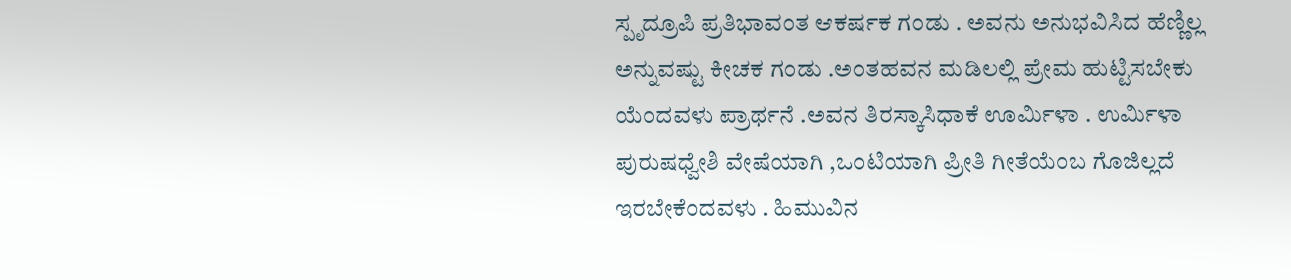ಸ್ಪೃದ್ರೂಪಿ ಪ್ರತಿಭಾವಂತ ಆಕರ್ಷಕ ಗಂಡು . ಅವನು ಅನುಭವಿಸಿದ ಹೆಣ್ಣಿಲ್ಲ ಅನ್ನುವಷ್ಟು ಕೀಚಕ ಗಂಡು .ಅಂತಹವನ ಮಡಿಲಲ್ಲಿ ಪ್ರೇಮ ಹುಟ್ಟಿಸಬೇಕು ಯೆಂದವಳು ಪ್ರಾರ್ಥನೆ .ಅವನ ತಿರಸ್ಕಾಸಿಧಾಕೆ ಊರ್ಮಿಳಾ . ಉರ್ಮಿಳಾ ಪುರುಷಧ್ವೇಶಿ ವೇಷೆಯಾಗಿ ,ಒಂಟಿಯಾಗಿ ಪ್ರೀತಿ ಗೀತೆಯೆಂಬ ಗೊಜಿಲ್ಲದೆ ಇರಬೇಕೆಂದವಳು . ಹಿಮುವಿನ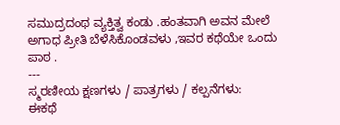ಸಮುದ್ರದಂಥ ವ್ಯಕ್ತಿತ್ವ ಕಂಡು .ಹಂತವಾಗಿ ಅವನ ಮೇಲೆ ಅಗಾಧ ಪ್ರೀತಿ ಬೆಳೆಸಿಕೊಂಡವಳು ,ಇವರ ಕಥೆಯೇ ಒಂದು ಪಾಠ .
---
ಸ್ಮರಣೀಯ ಕ್ಷಣಗಳು / ಪಾತ್ರಗಳು / ಕಲ್ಪನೆಗಳು:
ಈಕಥೆ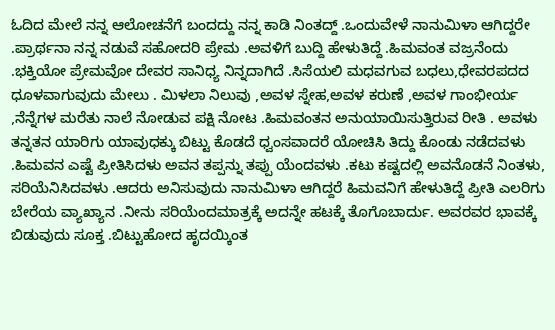ಓದಿದ ಮೇಲೆ ನನ್ನ ಆಲೋಚನೆಗೆ ಬಂದದ್ದು ನನ್ನ ಕಾಡಿ ನಿಂತದ್ದ್ .ಒಂದುವೇಳೆ ನಾನುಮಿಳಾ ಆಗಿದ್ದರೇ .ಪ್ರಾರ್ಥನಾ ನನ್ನ ನಡುವೆ ಸಹೋದರಿ ಪ್ರೇಮ .ಅವಳಿಗೆ ಬುದ್ದಿ ಹೇಳುತಿದ್ದೆ .ಹಿಮವಂತ ವಜ್ರನೆಂದು .ಭಕ್ತಿಯೋ ಪ್ರೇಮವೋ ದೇವರ ಸಾನಿಧ್ಯ ನಿನ್ನದಾಗಿದೆ .ಸಿಸೆಯಲಿ ಮಧವಗುವ ಬಧಲು,ಧೇವರಪದದ ಧೂಳವಾಗುವುದು ಮೇಲು . ಮಿಳಲಾ ನಿಲುವು ,ಅವಳ ಸ್ನೇಹ,ಅವಳ ಕರುಣೆ ,ಅವಳ ಗಾಂಭೀರ್ಯ ,ನೆನ್ನೆಗಳ ಮರೆತು ನಾಲೆ ನೋಡುವ ಪಕ್ಷಿ ನೋಟ .ಹಿಮವಂತನ ಅನುಯಾಯಿಸುತ್ತಿರುವ ರೀತಿ . ಅವಳು ತನ್ನತನ ಯಾರಿಗು ಯಾವುಧಕ್ಕು ಬಿಟ್ಟು ಕೊಡದೆ ಧ್ವಂಸವಾದರೆ ಯೋಚಿಸಿ ತಿದ್ದು ಕೊಂಡು ನಡೆದವಳು .ಹಿಮವನ ಎಷ್ಟೆ ಪ್ರೀತಿಸಿದಳು ಅವನ ತಪ್ಪನ್ನು ತಪ್ಪು ಯೆಂದವಳು .ಕಟು ಕಷ್ಟದಲ್ಲಿ ಅವನೊಡನೆ ನಿಂತಳು, ಸರಿಯೆನಿಸಿದವಳು .ಆದರು ಅನಿಸುವುದು ನಾನುಮಿಳಾ ಆಗಿದ್ದರೆ ಹಿಮವನಿಗೆ ಹೇಳುತಿದ್ದೆ ಪ್ರೀತಿ ಎಲರಿಗು ಬೇರೆಯ ವ್ಯಾಖ್ಯಾನ .ನೀನು ಸರಿಯೆಂದಮಾತ್ರಕ್ಕೆ ಅದನ್ನೇ ಹಟಕ್ಕೆ ತೊಗೊಬಾರ್ದು. ಅವರವರ ಭಾವಕ್ಕೆ ಬಿಡುವುದು ಸೂಕ್ತ .ಬಿಟ್ಟುಹೋದ ಹೃದಯ್ಕಿಂತ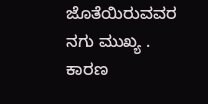ಜೊತೆಯಿರುವವರ ನಗು ಮುಖ್ಯ . ಕಾರಣ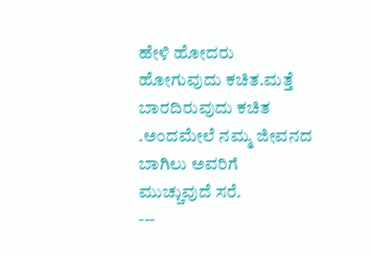ಹೇಳಿ ಹೋದರು ಹೋಗುವುದು ಕಚಿತ.ಮತ್ತೆ ಬಾರದಿರುವುದು ಕಚಿತ .ಅಂದಮೇಲೆ ನಮ್ಮ ಜೀವನದ ಬಾಗಿಲು ಅವರಿಗೆ ಮುಚ್ಚುವುದೆ ಸರೆ.
---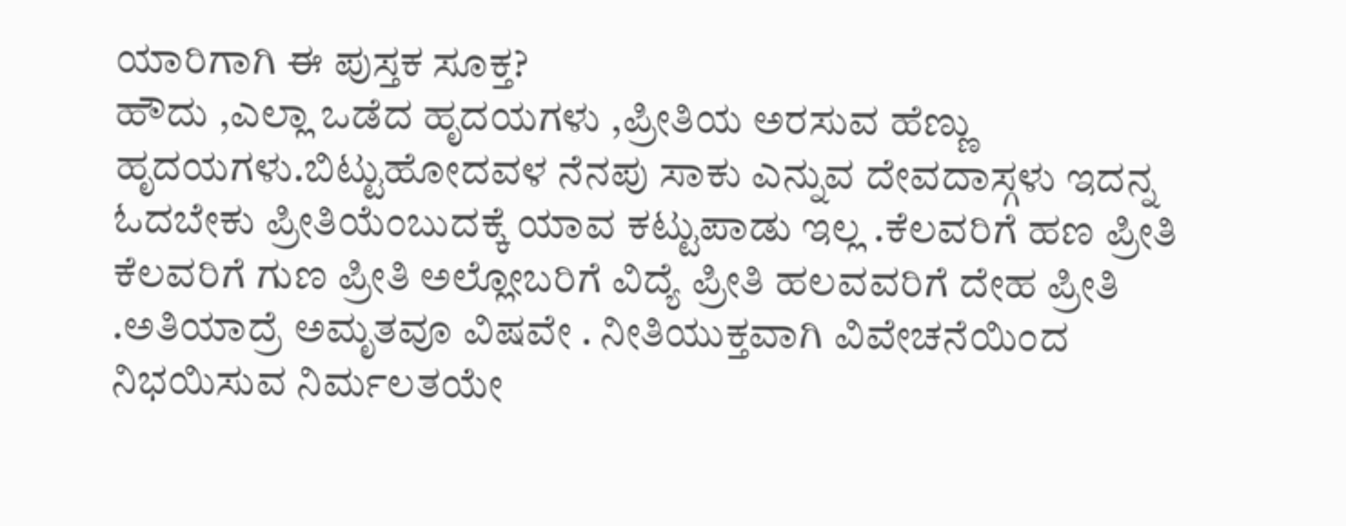ಯಾರಿಗಾಗಿ ಈ ಪುಸ್ತಕ ಸೂಕ್ತ?
ಹೌದು ,ಎಲ್ಲಾ ಒಡೆದ ಹೃದಯಗಳು ,ಪ್ರೀತಿಯ ಅರಸುವ ಹೆಣ್ಣು ಹೃದಯಗಳು.ಬಿಟ್ಟುಹೋದವಳ ನೆನಪು ಸಾಕು ಎನ್ನುವ ದೇವದಾಸ್ಗಳು ಇದನ್ನ ಓದಬೇಕು ಪ್ರೀತಿಯೆಂಬುದಕ್ಕೆ ಯಾವ ಕಟ್ಟುಪಾಡು ಇಲ್ಲ .ಕೆಲವರಿಗೆ ಹಣ ಪ್ರೀತಿ ಕೆಲವರಿಗೆ ಗುಣ ಪ್ರೀತಿ ಅಲ್ಲೋಬರಿಗೆ ವಿದ್ಯೆ ಪ್ರೀತಿ ಹಲವವರಿಗೆ ದೇಹ ಪ್ರೀತಿ .ಅತಿಯಾದ್ರೆ ಅಮೃತವೂ ವಿಷವೇ . ನೀತಿಯುಕ್ತವಾಗಿ ವಿವೇಚನೆಯಿಂದ ನಿಭಯಿಸುವ ನಿರ್ಮಲತಯೇ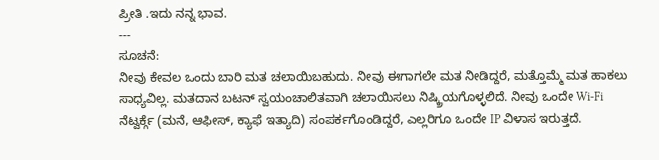ಪ್ರೀತಿ .ಇದು ನನ್ನ ಭಾವ.
---
ಸೂಚನೆ:
ನೀವು ಕೇವಲ ಒಂದು ಬಾರಿ ಮತ ಚಲಾಯಿಬಹುದು. ನೀವು ಈಗಾಗಲೇ ಮತ ನೀಡಿದ್ದರೆ, ಮತ್ತೊಮ್ಮೆ ಮತ ಹಾಕಲು ಸಾಧ್ಯವಿಲ್ಲ. ಮತದಾನ ಬಟನ್ ಸ್ವಯಂಚಾಲಿತವಾಗಿ ಚಲಾಯಿಸಲು ನಿಷ್ಕ್ರಿಯಗೊಳ್ಳಲಿದೆ. ನೀವು ಒಂದೇ Wi-Fi ನೆಟ್ವರ್ಕ್ಗೆ (ಮನೆ, ಆಫೀಸ್, ಕ್ಯಾಫೆ ಇತ್ಯಾದಿ) ಸಂಪರ್ಕಗೊಂಡಿದ್ದರೆ, ಎಲ್ಲರಿಗೂ ಒಂದೇ IP ವಿಳಾಸ ಇರುತ್ತದೆ.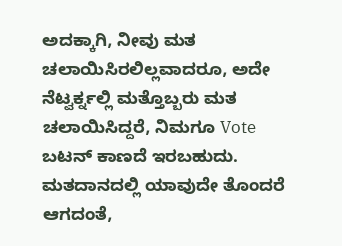ಅದಕ್ಕಾಗಿ, ನೀವು ಮತ ಚಲಾಯಿಸಿರಲಿಲ್ಲವಾದರೂ, ಅದೇ ನೆಟ್ವರ್ಕ್ನಲ್ಲಿ ಮತ್ತೊಬ್ಬರು ಮತ ಚಲಾಯಿಸಿದ್ದರೆ, ನಿಮಗೂ Vote ಬಟನ್ ಕಾಣದೆ ಇರಬಹುದು. ಮತದಾನದಲ್ಲಿ ಯಾವುದೇ ತೊಂದರೆ ಆಗದಂತೆ,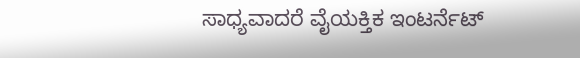ಸಾಧ್ಯವಾದರೆ ವೈಯಕ್ತಿಕ ಇಂಟರ್ನೆಟ್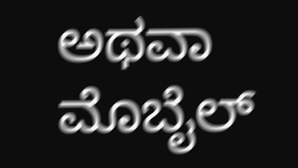ಅಥವಾ ಮೊಬೈಲ್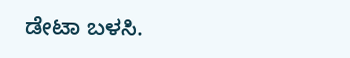ಡೇಟಾ ಬಳಸಿ.